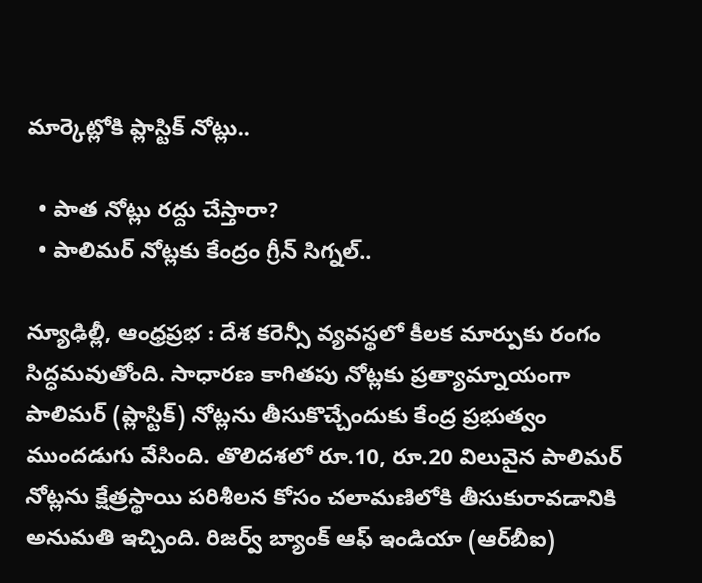మార్కెట్లోకి ప్లాస్టిక్ నోట్లు..

  • పాత నోట్లు రద్దు చేస్తారా?
  • పాలిమర్‌ నోట్లకు కేంద్రం గ్రీన్‌ సిగ్నల్‌..

న్యూఢిల్లీ, ఆంధ్ర‌ప్ర‌భ : దేశ కరెన్సీ వ్యవస్థలో కీలక మార్పుకు రంగం సిద్ధమవుతోంది. సాధారణ కాగితపు నోట్లకు ప్రత్యామ్నాయంగా పాలిమర్‌ (ప్లాస్టిక్‌) నోట్లను తీసుకొచ్చేందుకు కేంద్ర ప్రభుత్వం ముందడుగు వేసింది. తొలిదశలో రూ.10, రూ.20 విలువైన పాలిమర్‌ నోట్లను క్షేత్రస్థాయి పరిశీలన కోసం చలామణిలోకి తీసుకురావడానికి అనుమతి ఇచ్చింది. రిజర్వ్‌ బ్యాంక్‌ ఆఫ్‌ ఇండియా (ఆర్‌బీఐ)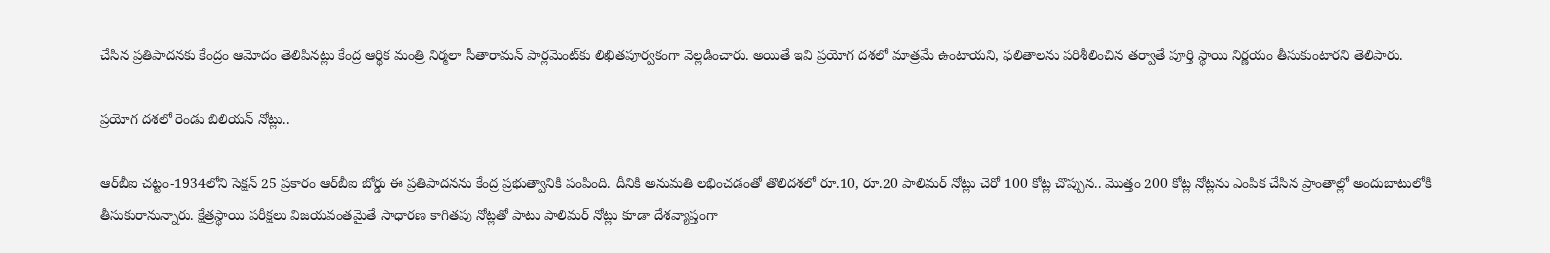చేసిన ప్రతిపాదనకు కేంద్రం ఆమోదం తెలిపినట్లు కేంద్ర ఆర్థిక మంత్రి నిర్మలా సీతారామన్‌ పార్లమెంట్‌కు లిఖితపూర్వకంగా వెల్లడించారు. అయితే ఇవి ప్రయోగ దశలో మాత్రమే ఉంటాయని, ఫలితాలను పరిశీలించిన తర్వాతే పూర్తి స్థాయి నిర్ణయం తీసుకుంటారని తెలిపారు.

ప్రయోగ దశలో రెండు బిలియన్‌ నోట్లు..

ఆర్‌బీఐ చట్టం-1934లోని సెక్షన్‌ 25 ప్రకారం ఆర్‌బీఐ బోర్డు ఈ ప్రతిపాదనను కేంద్ర ప్రభుత్వానికి పంపింది. దీనికి అనుమతి లభించడంతో తొలిదశలో రూ.10, రూ.20 పాలిమర్‌ నోట్లు చెరో 100 కోట్ల చొప్పున.. మొత్తం 200 కోట్ల నోట్లను ఎంపిక చేసిన ప్రాంతాల్లో అందుబాటులోకి తీసుకురానున్నారు. క్షేత్రస్థాయి పరీక్షలు విజయవంతమైతే సాధారణ కాగితపు నోట్లతో పాటు పాలిమర్‌ నోట్లు కూడా దేశవ్యాప్తంగా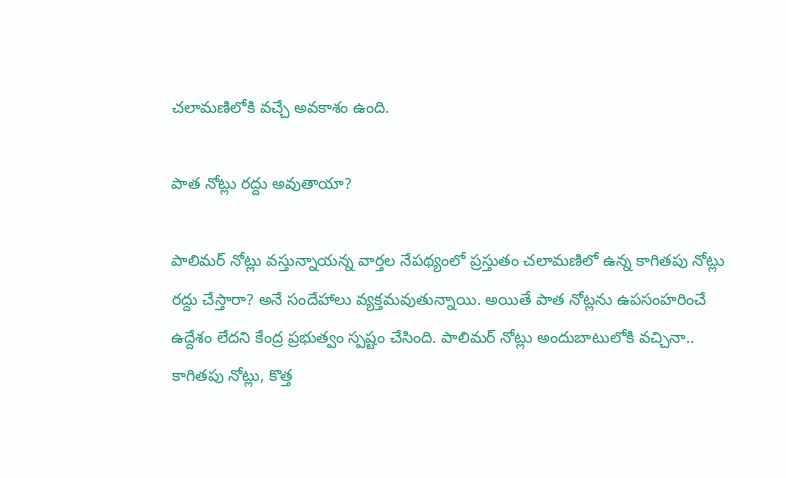చలామణిలోకి వచ్చే అవకాశం ఉంది.

పాత నోట్లు రద్దు అవుతాయా?

పాలిమర్‌ నోట్లు వస్తున్నాయన్న వార్తల నేపథ్యంలో ప్రస్తుతం చలామణిలో ఉన్న కాగితపు నోట్లు రద్దు చేస్తారా? అనే సందేహాలు వ్యక్తమవుతున్నాయి. అయితే పాత నోట్లను ఉపసంహరించే ఉద్దేశం లేదని కేంద్ర ప్రభుత్వం స్పష్టం చేసింది. పాలిమర్‌ నోట్లు అందుబాటులోకి వచ్చినా.. కాగితపు నోట్లు, కొత్త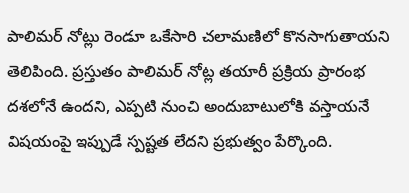పాలిమర్‌ నోట్లు రెండూ ఒకేసారి చలామణిలో కొనసాగుతాయని తెలిపింది. ప్రస్తుతం పాలిమర్‌ నోట్ల తయారీ ప్రక్రియ ప్రారంభ దశలోనే ఉందని, ఎప్పటి నుంచి అందుబాటులోకి వస్తాయనే విషయంపై ఇప్పుడే స్పష్టత లేదని ప్రభుత్వం పేర్కొంది.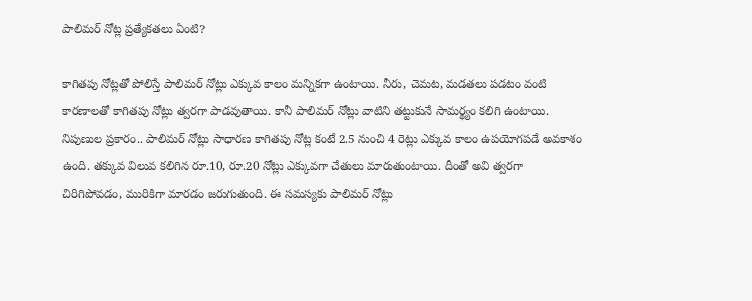పాలిమర్‌ నోట్ల ప్రత్యేకతలు ఏంటి?

కాగితపు నోట్లతో పోలిస్తే పాలిమర్‌ నోట్లు ఎక్కువ కాలం మన్నికగా ఉంటాయి. నీరు, చెమట, మడతలు పడటం వంటి కారణాలతో కాగితపు నోట్లు త్వరగా పాడవుతాయి. కానీ పాలిమర్‌ నోట్లు వాటిని తట్టుకునే సామర్థ్యం కలిగి ఉంటాయి. నిపుణుల ప్రకారం.. పాలిమర్‌ నోట్లు సాధారణ కాగితపు నోట్ల కంటే 2.5 నుంచి 4 రెట్లు ఎక్కువ కాలం ఉపయోగపడే అవకాశం ఉంది. తక్కువ విలువ కలిగిన రూ.10, రూ.20 నోట్లు ఎక్కువగా చేతులు మారుతుంటాయి. దీంతో అవి త్వరగా చిరిగిపోవడం, మురికిగా మారడం జరుగుతుంది. ఈ సమస్యకు పాలిమర్‌ నోట్లు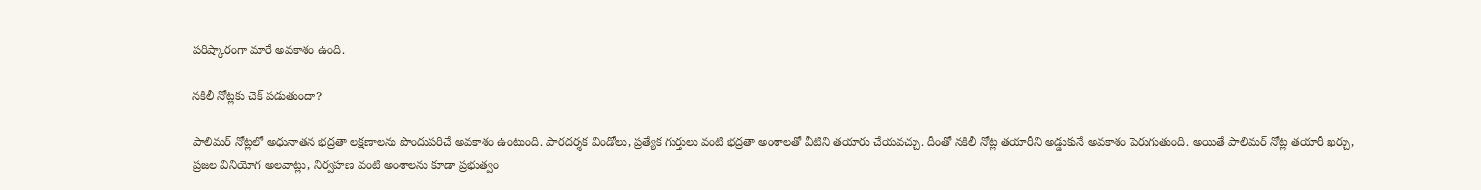పరిష్కారంగా మారే అవకాశం ఉంది.

నకిలీ నోట్లకు చెక్‌ పడుతుందా?

పాలిమర్‌ నోట్లలో అధునాతన భద్రతా లక్షణాలను పొందుపరిచే అవకాశం ఉంటుంది. పారదర్శక విండోలు, ప్రత్యేక గుర్తులు వంటి భద్రతా అంశాలతో వీటిని తయారు చేయవచ్చు. దీంతో నకిలీ నోట్ల తయారీని అడ్డుకునే అవకాశం పెరుగుతుంది. అయితే పాలిమర్‌ నోట్ల తయారీ ఖర్చు, ప్రజల వినియోగ అలవాట్లు, నిర్వహణ వంటి అంశాలను కూడా ప్రభుత్వం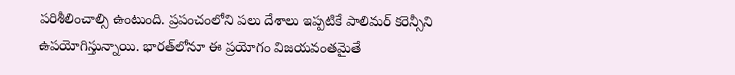పరిశీలించాల్సి ఉంటుంది. ప్రపంచంలోని పలు దేశాలు ఇప్పటికే పాలిమర్‌ కరెన్సీని ఉపయోగిస్తున్నాయి. భారత్‌లోనూ ఈ ప్రయోగం విజయవంతమైతే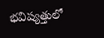భవిష్యత్తులో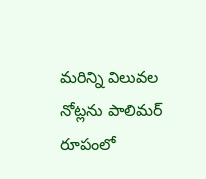మరిన్ని విలువల నోట్లను పాలిమర్‌ రూపంలో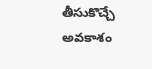తీసుకొచ్చే అవకాశం